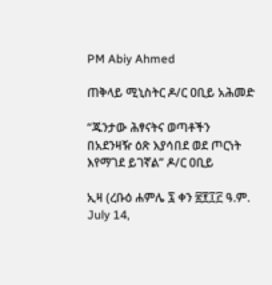PM Abiy Ahmed

ጠቅላይ ሚኒስትር ዶ/ር ዐቢይ አሕመድ

“ጁንታው ሕፃናትና ወጣቶችን በአደንዛዥ ዕጽ እያሳበደ ወደ ጦርነት እየማገደ ይገኛል” ዶ/ር ዐቢይ

ኢዛ (ረቡዕ ሐምሌ ፯ ቀን ፳፻፲፫ ዓ.ም. July 14,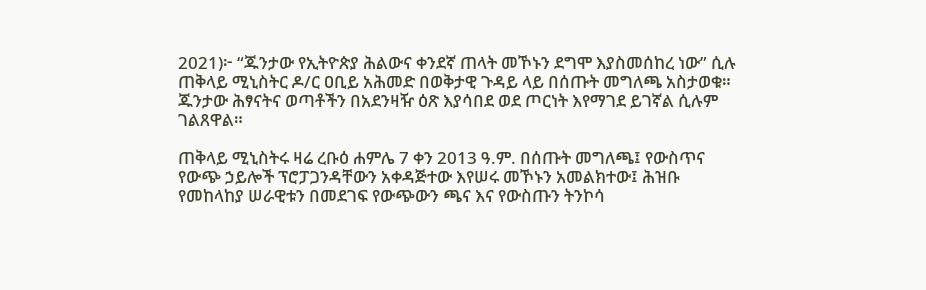2021)፦ “ጁንታው የኢትዮጵያ ሕልውና ቀንደኛ ጠላት መኾኑን ደግሞ እያስመሰከረ ነው” ሲሉ ጠቅላይ ሚኒስትር ዶ/ር ዐቢይ አሕመድ በወቅታዊ ጉዳይ ላይ በሰጡት መግለጫ አስታወቁ። ጁንታው ሕፃናትና ወጣቶችን በአደንዛዥ ዕጽ እያሳበደ ወደ ጦርነት እየማገደ ይገኛል ሲሉም ገልጸዋል።

ጠቅላይ ሚኒስትሩ ዛሬ ረቡዕ ሐምሌ 7 ቀን 2013 ዓ.ም. በሰጡት መግለጫ፤ የውስጥና የውጭ ኃይሎች ፕሮፓጋንዳቸውን አቀዳጅተው እየሠሩ መኾኑን አመልክተው፤ ሕዝቡ የመከላከያ ሠራዊቱን በመደገፍ የውጭውን ጫና እና የውስጡን ትንኮሳ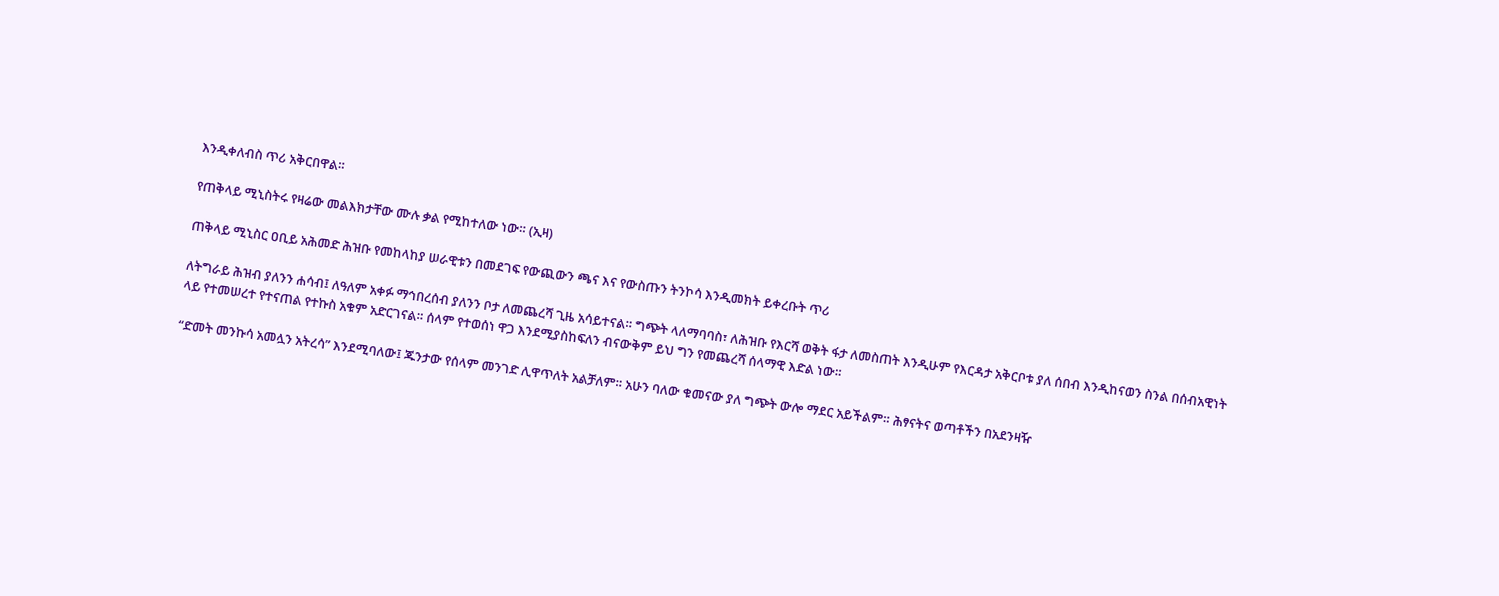እንዲቀለብስ ጥሪ አቅርበዋል።

የጠቅላይ ሚኒስትሩ የዛሬው መልእክታቸው ሙሉ ቃል የሚከተለው ነው። (ኢዛ)

ጠቅላይ ሚኒስር ዐቢይ አሕመድ ሕዝቡ የመከላከያ ሠራዊቱን በመደገፍ የውጪውን ጫና እና የውስጡን ትንኮሳ እንዲመክት ይቀረቡት ጥሪ

ለትግራይ ሕዝብ ያለንን ሐሳብ፤ ለዓለም አቀፉ ማኅበረሰብ ያለንን ቦታ ለመጨረሻ ጊዜ አሳይተናል። ግጭት ላለማባባስ፣ ለሕዝቡ የእርሻ ወቅት ፋታ ለመስጠት እንዲሁም የእርዳታ አቅርቦቱ ያለ ሰበብ እንዲከናወን ስንል በሰብአዊነት ላይ የተመሠረተ የተናጠል የተኩስ አቁም አድርገናል። ሰላም የተወሰነ ዋጋ እንደሚያስከፍለን ብናውቅም ይህ ግን የመጨረሻ ሰላማዊ እድል ነው።

“ድመት መንኩሳ አመሏን አትረሳ” እንደሚባለው፤ ጁንታው የሰላም መንገድ ሊዋጥለት አልቻለም። አሁን ባለው ቁመናው ያለ ግጭት ውሎ ማደር አይችልም። ሕፃናትና ወጣቶችን በአደንዛዥ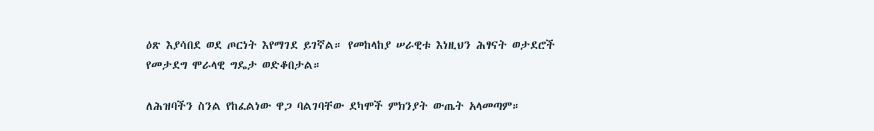ዕጽ እያሳበደ ወደ ጦርነት እየማገደ ይገኛል። የመከላከያ ሠራዊቱ እነዚህን ሕፃናት ወታደሮች የመታደግ ሞራላዊ ግዴታ ወድቆበታል።

ለሕዝባችን ስንል የከፈልነው ዋጋ ባልገባቸው ደካሞች ምክንያት ውጤት አላመጣም።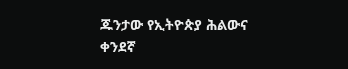ጁንታው የኢትዮጵያ ሕልውና ቀንደኛ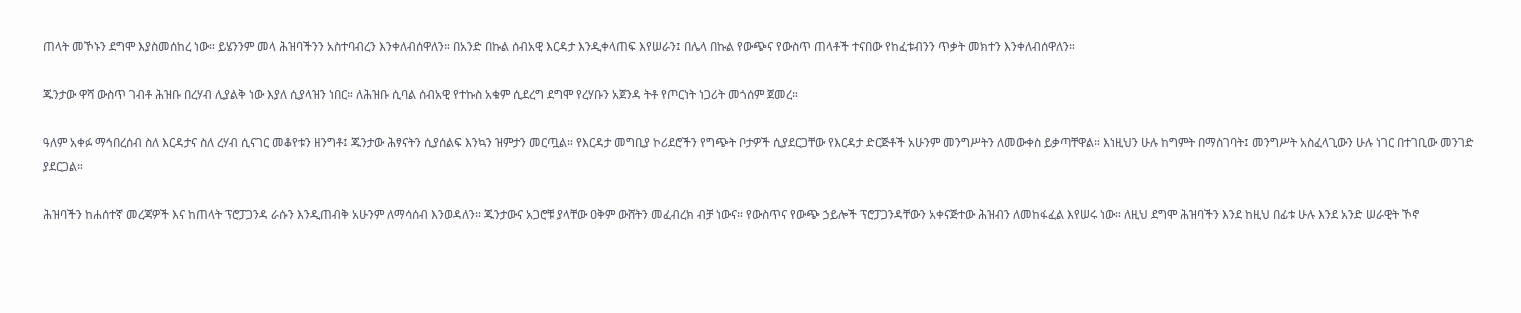ጠላት መኾኑን ደግሞ እያስመሰከረ ነው። ይሄንንም መላ ሕዝባችንን አስተባብረን እንቀለብሰዋለን። በአንድ በኩል ሰብአዊ እርዳታ እንዲቀላጠፍ እየሠራን፤ በሌላ በኩል የውጭና የውስጥ ጠላቶች ተናበው የከፈቱብንን ጥቃት መክተን እንቀለብሰዋለን።

ጁንታው ዋሻ ውስጥ ገብቶ ሕዝቡ በረሃብ ሊያልቅ ነው እያለ ሲያላዝን ነበር። ለሕዝቡ ሲባል ሰብአዊ የተኩስ አቁም ሲደረግ ደግሞ የረሃቡን አጀንዳ ትቶ የጦርነት ነጋሪት መጎሰም ጀመረ።

ዓለም አቀፉ ማኅበረሰብ ስለ እርዳታና ስለ ረሃብ ሲናገር መቆየቱን ዘንግቶ፤ ጁንታው ሕፃናትን ሲያሰልፍ እንኳን ዝምታን መርጧል። የእርዳታ መግቢያ ኮሪደሮችን የግጭት ቦታዎች ሲያደርጋቸው የእርዳታ ድርጅቶች አሁንም መንግሥትን ለመውቀስ ይቃጣቸዋል። እነዚህን ሁሉ ከግምት በማስገባት፤ መንግሥት አስፈላጊውን ሁሉ ነገር በተገቢው መንገድ ያደርጋል።

ሕዝባችን ከሐሰተኛ መረጃዎች እና ከጠላት ፕሮፓጋንዳ ራሱን እንዲጠብቅ አሁንም ለማሳሰብ እንወዳለን። ጁንታውና አጋሮቹ ያላቸው ዐቅም ውሸትን መፈብረክ ብቻ ነውና። የውስጥና የውጭ ኃይሎች ፕሮፓጋንዳቸውን አቀናጅተው ሕዝብን ለመከፋፈል እየሠሩ ነው። ለዚህ ደግሞ ሕዝባችን እንደ ከዚህ በፊቱ ሁሉ እንደ አንድ ሠራዊት ኾኖ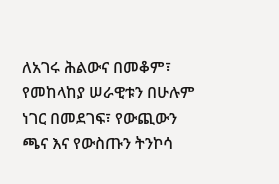ለአገሩ ሕልውና በመቆም፣ የመከላከያ ሠራዊቱን በሁሉም ነገር በመደገፍ፣ የውጪውን ጫና እና የውስጡን ትንኮሳ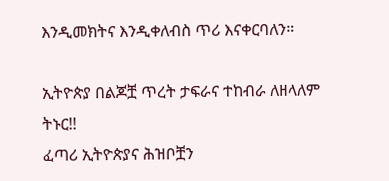እንዲመክትና እንዲቀለብስ ጥሪ እናቀርባለን።

ኢትዮጵያ በልጆቿ ጥረት ታፍራና ተከብራ ለዘላለም ትኑር!!
ፈጣሪ ኢትዮጵያና ሕዝቦቿን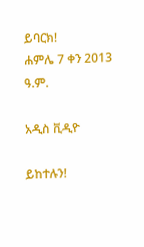ይባርክ!
ሐምሌ 7 ቀን 2013 ዓ.ም.

አዲስ ቪዲዮ

ይከተሉን!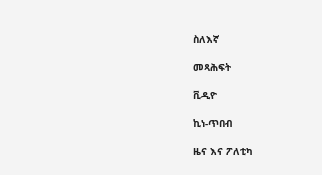ስለእኛ

መጻሕፍት

ቪዲዮ

ኪነ-ጥበብ

ዜና እና ፖለቲካ